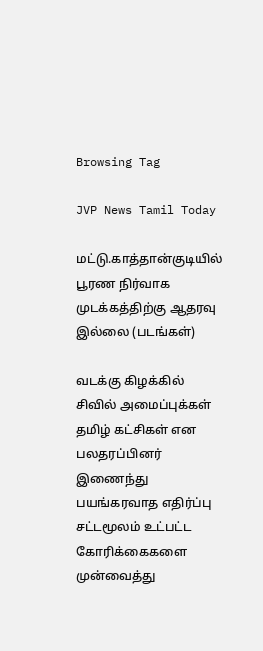Browsing Tag

JVP News Tamil Today

மட்டு.காத்தான்குடியில் பூரண நிர்வாக முடக்கத்திற்கு ஆதரவு இல்லை (படங்கள்)

வடக்கு கிழக்கில் சிவில் அமைப்புக்கள் தமிழ் கட்சிகள் என பலதரப்பினர் இணைந்து பயங்கரவாத எதிர்ப்பு சட்டமூலம் உட்பட்ட கோரிக்கைகளை முன்வைத்து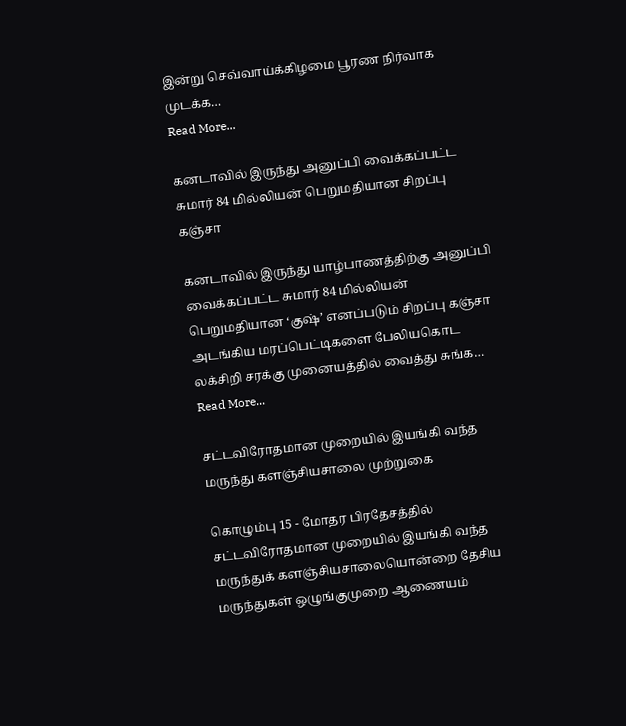இன்று செவ்வாய்க்கிழமை பூரண நிர்வாக முடக்க…
Read More...

கனடாவில் இருந்து அனுப்பி வைக்கப்பட்ட சுமார் 84 மில்லியன் பெறுமதியான சிறப்பு கஞ்சா

கனடாவில் இருந்து யாழ்பாணத்திற்கு அனுப்பி வைக்கப்பட்ட சுமார் 84 மில்லியன் பெறுமதியான ‘குஷ்’ எனப்படும் சிறப்பு கஞ்சா அடங்கிய மரப்பெட்டிகளை பேலியகொட லக்சிறி சரக்கு முனையத்தில் வைத்து சுங்க…
Read More...

சட்டவிரோதமான முறையில் இயங்கி வந்த மருந்து களஞ்சியசாலை முற்றுகை

கொழும்பு 15 - மோதர பிரதேசத்தில் சட்டவிரோதமான முறையில் இயங்கி வந்த மருந்துக் களஞ்சியசாலையொன்றை தேசிய மருந்துகள் ஒழுங்குமுறை ஆணையம்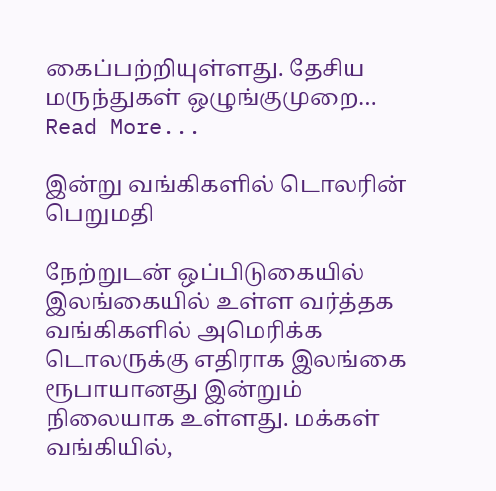கைப்பற்றியுள்ளது. தேசிய மருந்துகள் ஒழுங்குமுறை…
Read More...

இன்று வங்கிகளில் டொலரின் பெறுமதி

நேற்றுடன் ஒப்பிடுகையில் இலங்கையில் உள்ள வர்த்தக வங்கிகளில் அமெரிக்க டொலருக்கு எதிராக இலங்கை ரூபாயானது இன்றும் நிலையாக உள்ளது. மக்கள் வங்கியில்,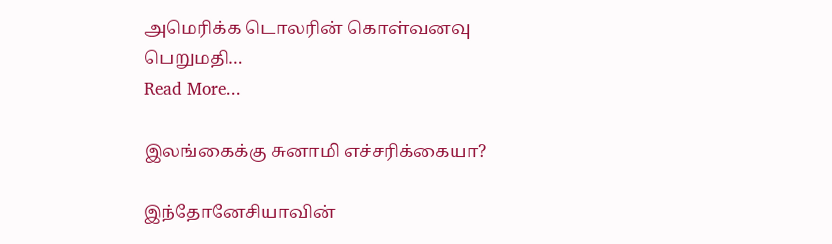அமெரிக்க டொலரின் கொள்வனவு பெறுமதி…
Read More...

இலங்கைக்கு சுனாமி எச்சரிக்கையா?

இந்தோனேசியாவின்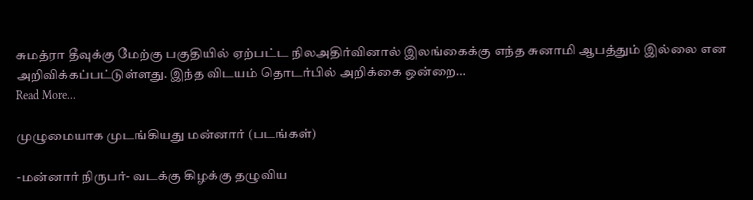சுமத்ரா தீவுக்கு மேற்கு பகுதியில் ஏற்பட்ட நிலஅதிர்வினால் இலங்கைக்கு எந்த சுனாமி ஆபத்தும் இல்லை என அறிவிக்கப்பட்டுள்ளது. இந்த விடயம் தொடர்பில் அறிக்கை ஒன்றை…
Read More...

முழுமையாக முடங்கியது மன்னார் (படங்கள்)

-மன்னார் நிருபர்- வடக்கு கிழக்கு தழுவிய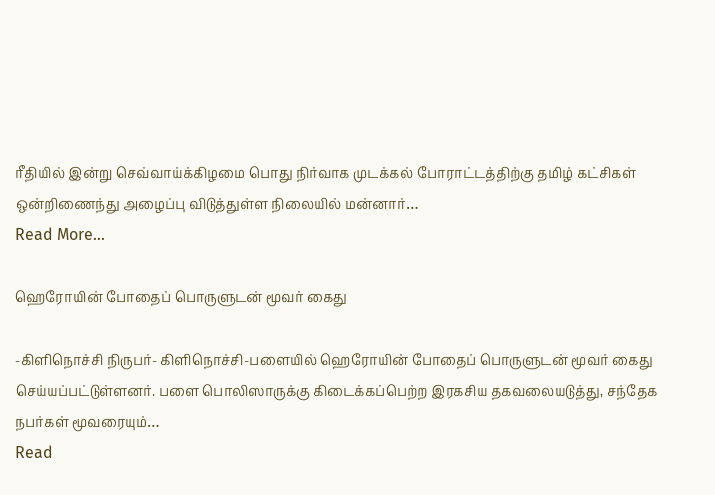ரீதியில் இன்று செவ்வாய்க்கிழமை பொது நிர்வாக முடக்கல் போராட்டத்திற்கு தமிழ் கட்சிகள் ஒன்றிணைந்து அழைப்பு விடுத்துள்ள நிலையில் மன்னார்…
Read More...

ஹெரோயின் போதைப் பொருளுடன் மூவர் கைது

-கிளிநொச்சி நிருபர்- கிளிநொச்சி-பளையில் ஹெரோயின் போதைப் பொருளுடன் மூவர் கைது செய்யப்பட்டுள்ளனர். பளை பொலிஸாருக்கு கிடைக்கப்பெற்ற இரகசிய தகவலையடுத்து, சந்தேக நபர்கள் மூவரையும்…
Read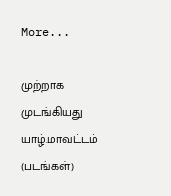More...

முற்றாக முடங்கியது யாழ்.மாவட்டம் (படங்கள்)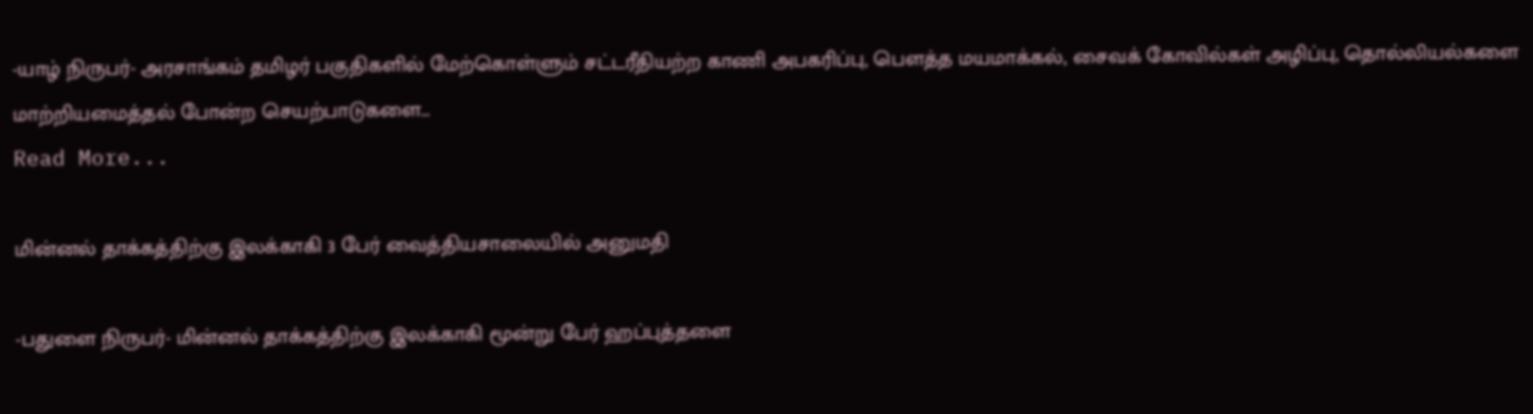-யாழ் நிருபர்- அரசாங்கம் தமிழர் பகுதிகளில் மேற்கொள்ளும் சட்டரீதியற்ற காணி அபகரிப்பு, பௌத்த மயமாக்கல், சைவக் கோவில்கள் அழிப்பு, தொல்லியல்களை மாற்றியமைத்தல் போன்ற செயற்பாடுகளை…
Read More...

மின்னல் தாக்கத்திற்கு இலக்காகி 3 பேர் வைத்தியசாலையில் அனுமதி

-பதுளை நிருபர்- மின்னல் தாக்கத்திற்கு இலக்காகி மூன்று பேர் ஹப்புத்தளை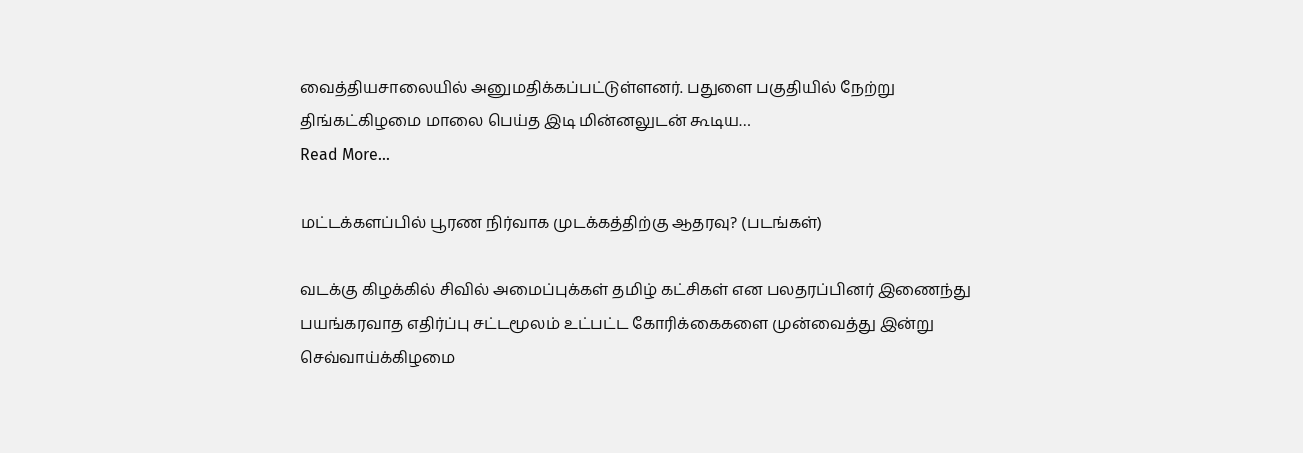வைத்தியசாலையில் அனுமதிக்கப்பட்டுள்ளனர். பதுளை பகுதியில் நேற்று திங்கட்கிழமை மாலை பெய்த இடி மின்னலுடன் கூடிய…
Read More...

மட்டக்களப்பில் பூரண நிர்வாக முடக்கத்திற்கு ஆதரவு? (படங்கள்)

வடக்கு கிழக்கில் சிவில் அமைப்புக்கள் தமிழ் கட்சிகள் என பலதரப்பினர் இணைந்து பயங்கரவாத எதிர்ப்பு சட்டமூலம் உட்பட்ட கோரிக்கைகளை முன்வைத்து இன்று செவ்வாய்க்கிழமை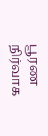பூரண நிர்வாக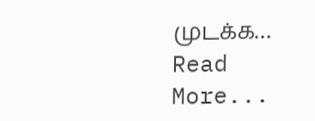முடக்க…
Read More...